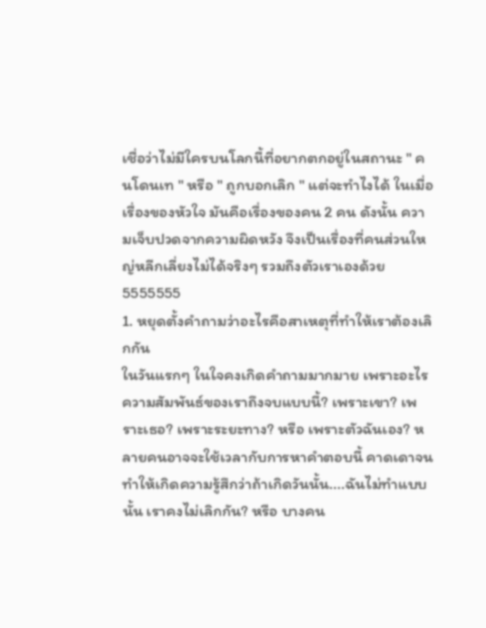เชื่อว่าไม่มีใครบนโลกนี้ที่อยากตกอยู่ในสถานะ " คนโดนเท " หรือ " ถูกบอกเลิก " แต่จะทำไงได้ ในเมื่อเรื่องของหัวใจ มันคือเรื่องของคน 2 คน ดังนั้น ความเจ็บปวดจากความผิดหวัง จึงเป็นเรื่องที่คนส่วนใหญ่หลีกเลี่ยงไม่ได้จริงๆ รวมถึงตัวเราเองด้วย 5555555
1. หยุดตั้งคำถามว่าอะไรคือสาเหตุที่ทำให้เราต้องเลิกกัน
ในวันแรกๆ ในใจคงเกิดคำถามมากมาย เพราะอะไร ความสัมพันธ์ของเราถึงจบแบบนี้? เพราะเขา? เพราะเธอ? เพราะระยะทาง? หรือ เพราะตัวฉันเอง? หลายคนอาจจะใช้เวลากับการหาคำตอบนี้ คาดเดาจนทำให้เกิดความรู้สึกว่าถ้าเกิดวันนั้น....ฉันไม่ทำแบบนั้น เราคงไม่เลิกกัน? หรือ บางคน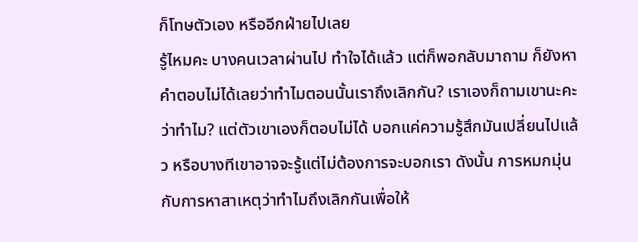ก็โทษตัวเอง หรืออีกฝ่ายไปเลย
รู้ไหมคะ บางคนเวลาผ่านไป ทำใจได้เเล้ว แต่ก็พอกลับมาถาม ก็ยังหาคำตอบไม่ได้เลยว่าทำไมตอนนั้นเราถึงเลิกกัน? เราเองก็ถามเขานะคะ ว่าทำไม? แต่ตัวเขาเองก็ตอบไม่ได้ บอกแค่ความรู้สึกมันเปลี่ยนไปแล้ว หรือบางทีเขาอาจจะรู้แต่ไม่ต้องการจะบอกเรา ดังนั้น การหมกมุ่นกับการหาสาเหตุว่าทำไมถึงเลิกกันเพื่อให้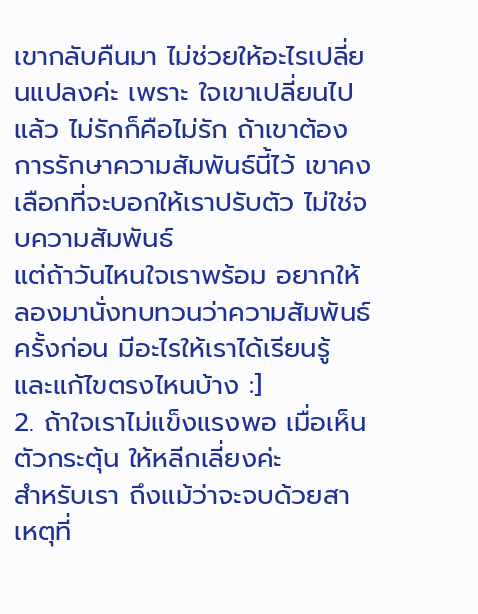เขากลับคืนมา ไม่ช่วยให้อะไรเปลี่ยนแปลงค่ะ เพราะ ใจเขาเปลี่ยนไปแล้ว ไม่รักก็คือไม่รัก ถ้าเขาต้องการรักษาความสัมพันธ์นี้ไว้ เขาคงเลือกที่จะบอกให้เราปรับตัว ไม่ใช่จบความสัมพันธ์
แต่ถ้าวันไหนใจเราพร้อม อยากให้ลองมานั่งทบทวนว่าความสัมพันธ์ครั้งก่อน มีอะไรให้เราได้เรียนรู้ และแก้ไขตรงไหนบ้าง :]
2. ถ้าใจเราไม่แข็งแรงพอ เมื่อเห็นตัวกระตุ้น ให้หลีกเลี่ยงค่ะ
สำหรับเรา ถึงแม้ว่าจะจบด้วยสาเหตุที่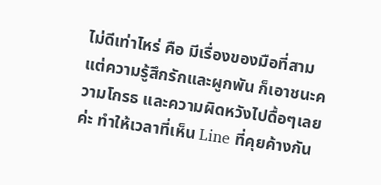ไม่ดีเท่าไหร่ คือ มีเรื่องของมือที่สาม แต่ความรู้สึกรักและผูกพัน ก็เอาชนะความโกรธ และความผิดหวังไปดื้อๆเลยค่ะ ทำให้เวลาที่เห็น Line ที่คุยค้างกัน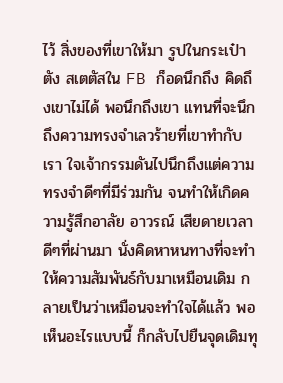ไว้ สิ่งของที่เขาให้มา รูปในกระเป๋าตัง สเตตัสใน FB ก็อดนึกถึง คิดถึงเขาไม่ได้ พอนึกถึงเขา แทนที่จะนึกถึงความทรงจำเลวร้ายที่เขาทำกับเรา ใจเจ้ากรรมดันไปนึกถึงแต่ความทรงจำดีๆที่มีร่วมกัน จนทำให้เกิดความรู้สึกอาลัย อาวรณ์ เสียดายเวลาดีๆที่ผ่านมา นั่งคิดหาหนทางที่จะทำให้ความสัมพันธ์กับมาเหมือนเดิม กลายเป็นว่าเหมือนจะทำใจได้เเล้ว พอเห็นอะไรแบบนี้ ก็กลับไปยืนจุดเดิมทุ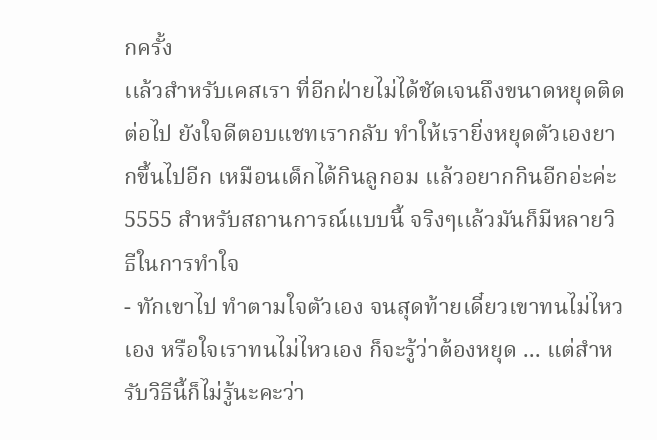กครั้ง
เเล้วสำหรับเคสเรา ที่อีกฝ่ายไม่ได้ชัดเจนถึงขนาดหยุดติดต่อไป ยังใจดีตอบแชทเรากลับ ทำให้เรายิ่งหยุดตัวเองยากขึ้นไปอีก เหมือนเด็กได้กินลูกอม เเล้วอยากกินอีกอ่ะค่ะ 5555 สำหรับสถานการณ์แบบนี้ จริงๆเเล้วมันก็มีหลายวิธีในการทำใจ
- ทักเขาไป ทำตามใจตัวเอง จนสุดท้ายเดี๋ยวเขาทนไม่ไหวเอง หรือใจเราทนไม่ไหวเอง ก็จะรู้ว่าต้องหยุด ... แต่สำหรับวิธีนี้ก็ไม่รู้นะคะว่า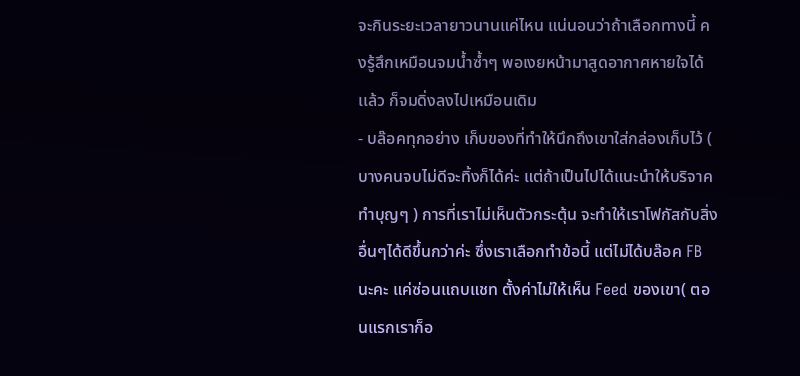จะกินระยะเวลายาวนานแค่ไหน แน่นอนว่าถ้าเลือกทางนี้ คงรู้สึกเหมือนจมน้ำซ้ำๆ พอเงยหน้ามาสูดอากาศหายใจได้เเล้ว ก็จมดิ่งลงไปเหมือนเดิม
- บล๊อคทุกอย่าง เก็บของที่ทำให้นึกถึงเขาใส่กล่องเก็บไว้ ( บางคนจบไม่ดีจะทิ้งก็ได้ค่ะ แต่ถ้าเป็นไปได้แนะนำให้บริจาค ทำบุญๆ ) การที่เราไม่เห็นตัวกระตุ้น จะทำให้เราโฟกัสกับสิ่งอื่นๆได้ดีขึ้นกว่าค่ะ ซึ่งเราเลือกทำข้อนี้ แต่ไม่ได้บล๊อค FB นะคะ แค่ซ่อนแถบแชท ตั้งค่าไม่ให้เห็น Feed ของเขา( ตอนแรกเราก็อ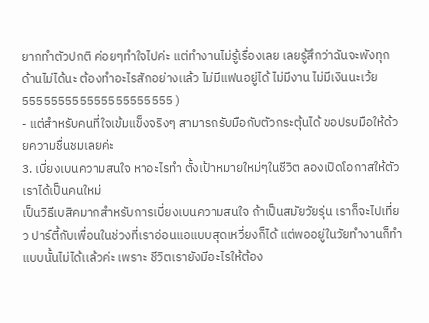ยากทำตัวปกติ ค่อยๆทำใจไปค่ะ แต่ทำงานไม่รู้เรื่องเลย เลยรู้สึกว่าฉันจะพังทุกด้านไม่ได้นะ ต้องทำอะไรสักอย่างเเล้ว ไม่มีแฟนอยู่ได้ ไม่มีงาน ไม่มีเงินนะเว้ย 555555555555555555555 )
- แต่สำหรับคนที่ใจเข้มแข็งจริงๆ สามารถรับมือกับตัวกระตุ้นได้ ขอปรบมือให้ด้วยความชื่นชมเลยค่ะ
3. เบี่ยงเบนความสนใจ หาอะไรทำ ตั้งเป้าหมายใหม่ๆในชีวิต ลองเปิดโอกาสให้ตัวเราได้เป็นคนใหม่
เป็นวิธีเบสิคมากสำหรับการเบี่ยงเบนความสนใจ ถ้าเป็นสมัยวัยรุ่น เราก็จะไปเที่ยว ปาร์ตี้กับเพื่อนในช่วงที่เราอ่อนแอแบบสุดเหวี่ยงก็ได้ แต่พออยู่ในวัยทำงานก็ทำแบบนั้นไม่ได้เเล้วค่ะ เพราะ ชีวิตเรายังมีอะไรให้ต้อง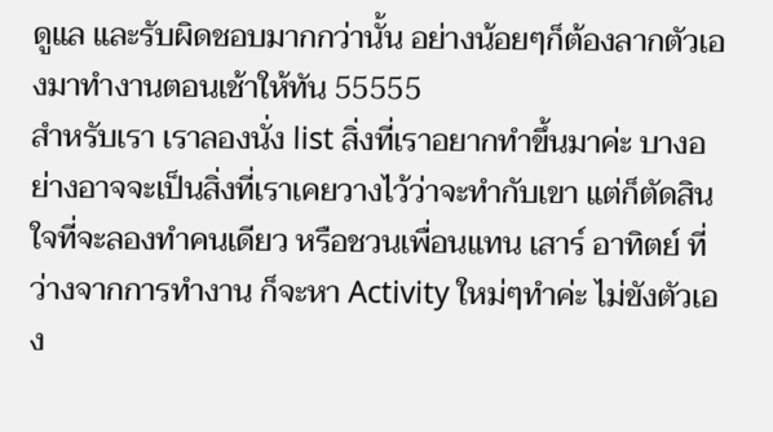ดูแล และรับผิดชอบมากกว่านั้น อย่างน้อยๆก็ต้องลากตัวเองมาทำงานตอนเช้าให้ทัน 55555
สำหรับเรา เราลองนั่ง list สิ่งที่เราอยากทำขึ้นมาค่ะ บางอย่างอาจจะเป็นสิ่งที่เราเคยวางไว้ว่าจะทำกับเขา แต่ก็ตัดสินใจที่จะลองทำคนเดียว หรือชวนเพื่อนแทน เสาร์ อาทิตย์ ที่ว่างจากการทำงาน ก็จะหา Activity ใหม่ๆทำค่ะ ไม่ขังตัวเอง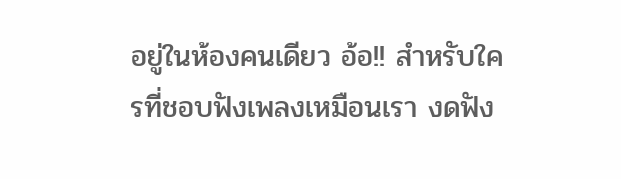อยู่ในห้องคนเดียว อ้อ!! สำหรับใครที่ชอบฟังเพลงเหมือนเรา งดฟัง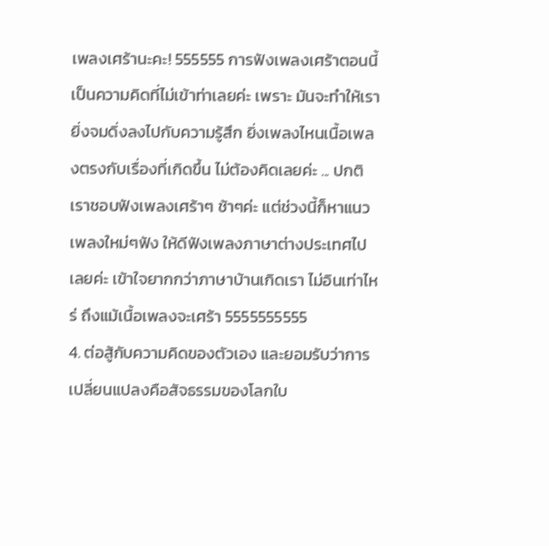เพลงเศร้านะคะ! 555555 การฟังเพลงเศร้าตอนนี้เป็นความคิดที่ไม่เข้าท่าเลยค่ะ เพราะ มันจะทำให้เรายิ่งจมดิ่งลงไปกับความรู้สึก ยิ่งเพลงไหนเนื้อเพลงตรงกับเรื่องที่เกิดขึ้น ไม่ต้องคิดเลยค่ะ ... ปกติเราชอบฟังเพลงเศร้าๆ ช้าๆค่ะ แต่ช่วงนี้ก็หาแนวเพลงใหม่ๆฟัง ให้ดีฟังเพลงภาษาต่างประเทศไปเลยค่ะ เข้าใจยากกว่าภาษาบ้านเกิดเรา ไม่อินเท่าไหร่ ถึงแม้เนื้อเพลงจะเศร้า 5555555555
4. ต่อสู้กับความคิดของตัวเอง และยอมรับว่าการเปลี่ยนแปลงคือสัจธรรมของโลกใบ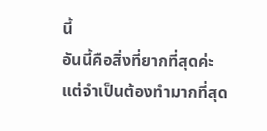นี้
อันนี้คือสิ่งที่ยากที่สุดค่ะ แต่จำเป็นต้องทำมากที่สุด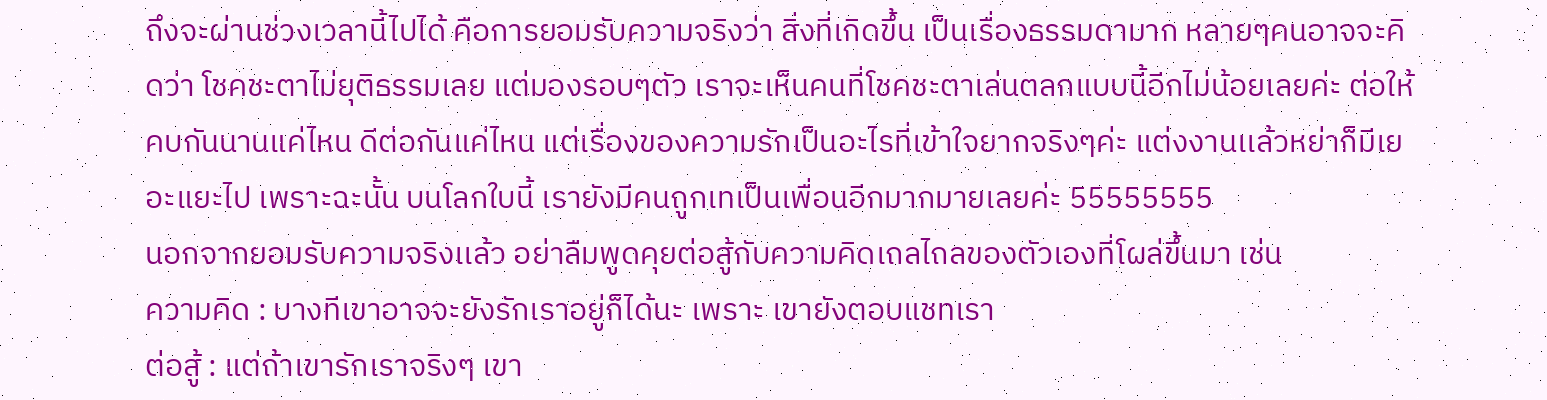ถึงจะผ่านช่วงเวลานี้ไปได้ คือการยอมรับความจริงว่า สิ่งที่เกิดขึ้น เป็นเรื่องธรรมดามาก หลายๆคนอาจจะคิดว่า โชคชะตาไม่ยุติธรรมเลย แต่มองรอบๆตัว เราจะเห็นคนที่โชคชะตาเล่นตลกแบบนี้อีกไม่น้อยเลยค่ะ ต่อให้คบกันนานแค่ไหน ดีต่อกันแค่ไหน แต่เรื่องของความรักเป็นอะไรที่เข้าใจยากจริงๆค่ะ แต่งงานเเล้วหย่าก็มีเยอะแยะไป เพราะฉะนั้น บนโลกใบนี้ เรายังมีคนถูกเทเป็นเพื่อนอีกมากมายเลยค่ะ 55555555
นอกจากยอมรับความจริงเเล้ว อย่าลืมพูดคุยต่อสู้กับความคิดเถลไถลของตัวเองที่โผล่ขึ้นมา เช่น
ความคิด : บางทีเขาอาจจะยังรักเราอยู่ก็ได้นะ เพราะ เขายังตอบแชทเรา
ต่อสู้ : แต่ถ้าเขารักเราจริงๆ เขา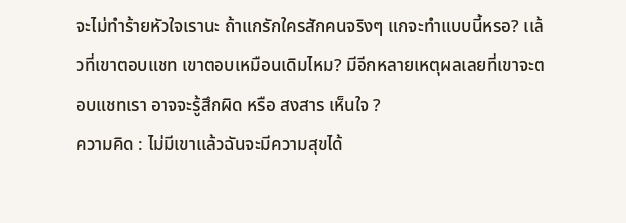จะไม่ทำร้ายหัวใจเรานะ ถ้าแกรักใครสักคนจริงๆ แกจะทำแบบนี้หรอ? เเล้วที่เขาตอบแชท เขาตอบเหมือนเดิมไหม? มีอีกหลายเหตุผลเลยที่เขาจะตอบแชทเรา อาจจะรู้สึกผิด หรือ สงสาร เห็นใจ ?
ความคิด : ไม่มีเขาเเล้วฉันจะมีความสุขได้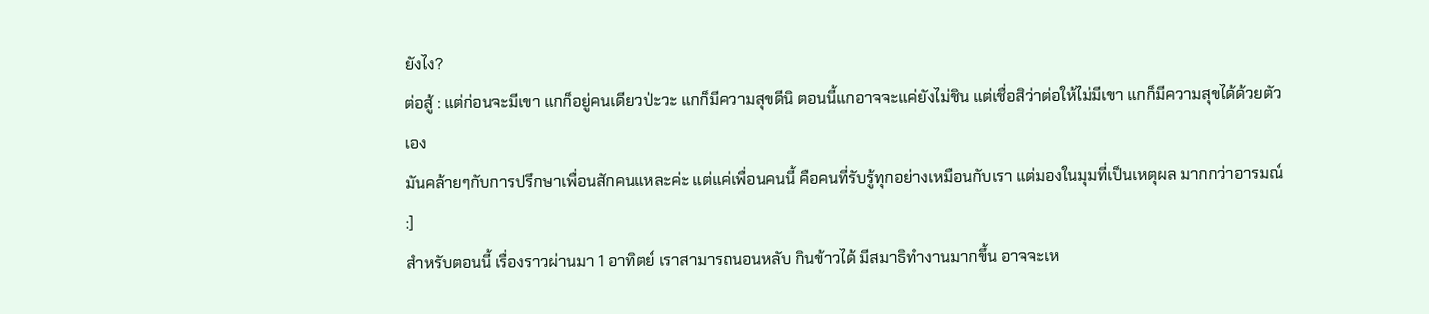ยังไง?
ต่อสู้ : แต่ก่อนจะมีเขา แกก็อยู่คนเดียวป่ะวะ แกก็มีความสุขดีนิ ตอนนี้แกอาจจะแค่ยังไม่ชิน แต่เชื่อสิว่าต่อให้ไม่มีเขา แกก็มีความสุขได้ด้วยตัวเอง
มันคล้ายๆกับการปรึกษาเพื่อนสักคนแหละค่ะ แต่แค่เพื่อนคนนี้ คือคนที่รับรู้ทุกอย่างเหมือนกับเรา แต่มองในมุมที่เป็นเหตุผล มากกว่าอารมณ์ :]
สำหรับตอนนี้ เรื่องราวผ่านมา 1 อาทิตย์ เราสามารถนอนหลับ กินข้าวได้ มีสมาธิทำงานมากขึ้น อาจจะเห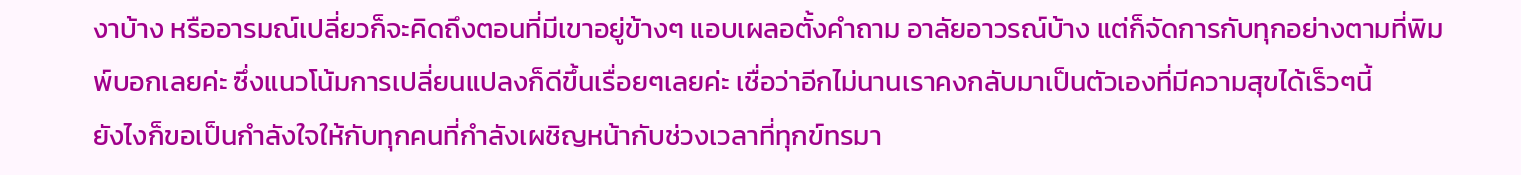งาบ้าง หรืออารมณ์เปลี่ยวก็จะคิดถึงตอนที่มีเขาอยู่ข้างๆ แอบเผลอตั้งคำถาม อาลัยอาวรณ์บ้าง แต่ก็จัดการกับทุกอย่างตามที่พิมพ์บอกเลยค่ะ ซึ่งแนวโน้มการเปลี่ยนแปลงก็ดีขึ้นเรื่อยๆเลยค่ะ เชื่อว่าอีกไม่นานเราคงกลับมาเป็นตัวเองที่มีความสุขได้เร็วๆนี้
ยังไงก็ขอเป็นกำลังใจให้กับทุกคนที่กำลังเผชิญหน้ากับช่วงเวลาที่ทุกข์ทรมา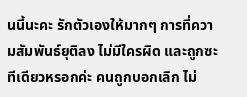นนี้นะคะ รักตัวเองให้มากๆ การที่ความสัมพันธ์ยุติลง ไม่มีใครผิด และถูกซะทีเดียวหรอกค่ะ คนถูกบอกเลิก ไม่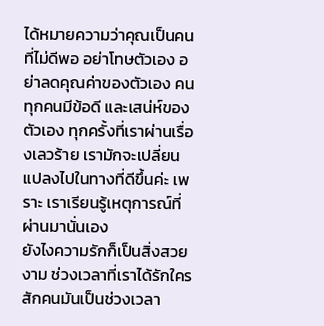ได้หมายความว่าคุณเป็นคนที่ไม่ดีพอ อย่าโทษตัวเอง อย่าลดคุณค่าของตัวเอง คนทุกคนมีข้อดี และเสน่ห์ของตัวเอง ทุกครั้งที่เราผ่านเรื่องเลวร้าย เรามักจะเปลี่ยนแปลงไปในทางที่ดีขึ้นค่ะ เพราะ เราเรียนรู้เหตุการณ์ที่ผ่านมานั่นเอง
ยังไงความรักก็เป็นสิ่งสวยงาม ช่วงเวลาที่เราได้รักใครสักคนมันเป็นช่วงเวลา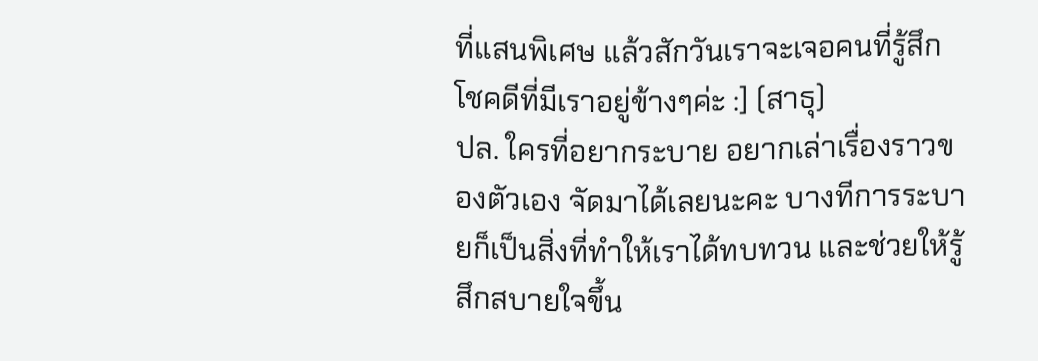ที่แสนพิเศษ แล้วสักวันเราจะเจอคนที่รู้สึกโชคดีที่มีเราอยู่ข้างๆค่ะ :] (สาธุ)
ปล. ใครที่อยากระบาย อยากเล่าเรื่องราวของตัวเอง จัดมาได้เลยนะคะ บางทีการระบายก็เป็นสิ่งที่ทำให้เราได้ทบทวน และช่วยให้รู้สึกสบายใจขึ้น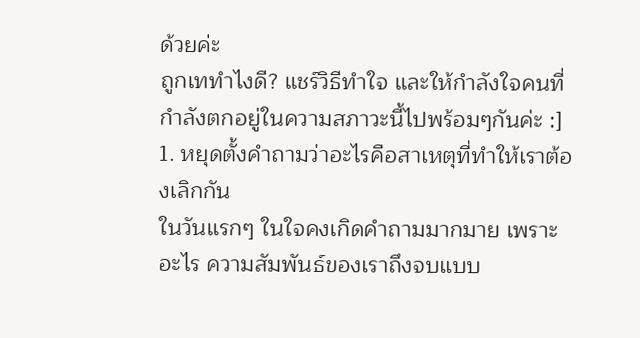ด้วยค่ะ
ถูกเททำไงดี? แชร์วิธีทำใจ และให้กำลังใจคนที่กำลังตกอยู่ในความสภาวะนี้ไปพร้อมๆกันค่ะ :]
1. หยุดตั้งคำถามว่าอะไรคือสาเหตุที่ทำให้เราต้องเลิกกัน
ในวันแรกๆ ในใจคงเกิดคำถามมากมาย เพราะอะไร ความสัมพันธ์ของเราถึงจบแบบ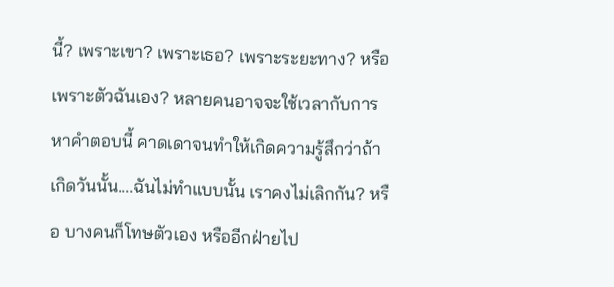นี้? เพราะเขา? เพราะเธอ? เพราะระยะทาง? หรือ เพราะตัวฉันเอง? หลายคนอาจจะใช้เวลากับการหาคำตอบนี้ คาดเดาจนทำให้เกิดความรู้สึกว่าถ้าเกิดวันนั้น....ฉันไม่ทำแบบนั้น เราคงไม่เลิกกัน? หรือ บางคนก็โทษตัวเอง หรืออีกฝ่ายไป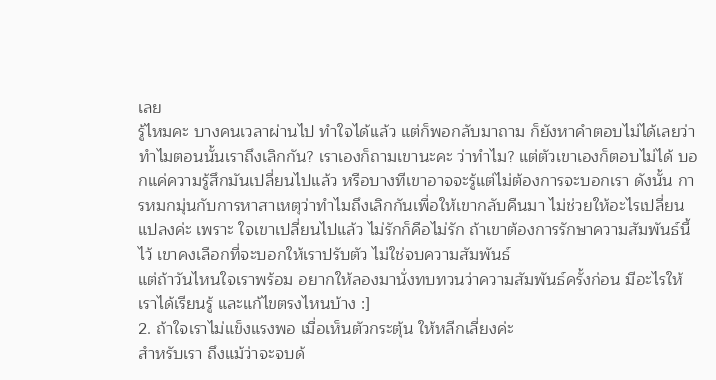เลย
รู้ไหมคะ บางคนเวลาผ่านไป ทำใจได้เเล้ว แต่ก็พอกลับมาถาม ก็ยังหาคำตอบไม่ได้เลยว่าทำไมตอนนั้นเราถึงเลิกกัน? เราเองก็ถามเขานะคะ ว่าทำไม? แต่ตัวเขาเองก็ตอบไม่ได้ บอกแค่ความรู้สึกมันเปลี่ยนไปแล้ว หรือบางทีเขาอาจจะรู้แต่ไม่ต้องการจะบอกเรา ดังนั้น การหมกมุ่นกับการหาสาเหตุว่าทำไมถึงเลิกกันเพื่อให้เขากลับคืนมา ไม่ช่วยให้อะไรเปลี่ยนแปลงค่ะ เพราะ ใจเขาเปลี่ยนไปแล้ว ไม่รักก็คือไม่รัก ถ้าเขาต้องการรักษาความสัมพันธ์นี้ไว้ เขาคงเลือกที่จะบอกให้เราปรับตัว ไม่ใช่จบความสัมพันธ์
แต่ถ้าวันไหนใจเราพร้อม อยากให้ลองมานั่งทบทวนว่าความสัมพันธ์ครั้งก่อน มีอะไรให้เราได้เรียนรู้ และแก้ไขตรงไหนบ้าง :]
2. ถ้าใจเราไม่แข็งแรงพอ เมื่อเห็นตัวกระตุ้น ให้หลีกเลี่ยงค่ะ
สำหรับเรา ถึงแม้ว่าจะจบด้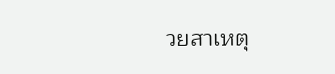วยสาเหตุ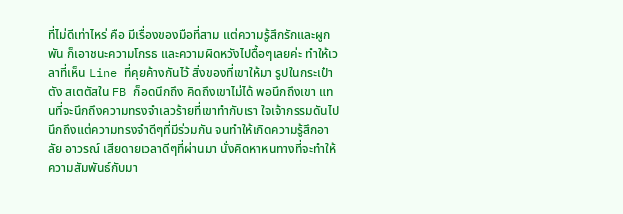ที่ไม่ดีเท่าไหร่ คือ มีเรื่องของมือที่สาม แต่ความรู้สึกรักและผูกพัน ก็เอาชนะความโกรธ และความผิดหวังไปดื้อๆเลยค่ะ ทำให้เวลาที่เห็น Line ที่คุยค้างกันไว้ สิ่งของที่เขาให้มา รูปในกระเป๋าตัง สเตตัสใน FB ก็อดนึกถึง คิดถึงเขาไม่ได้ พอนึกถึงเขา แทนที่จะนึกถึงความทรงจำเลวร้ายที่เขาทำกับเรา ใจเจ้ากรรมดันไปนึกถึงแต่ความทรงจำดีๆที่มีร่วมกัน จนทำให้เกิดความรู้สึกอาลัย อาวรณ์ เสียดายเวลาดีๆที่ผ่านมา นั่งคิดหาหนทางที่จะทำให้ความสัมพันธ์กับมา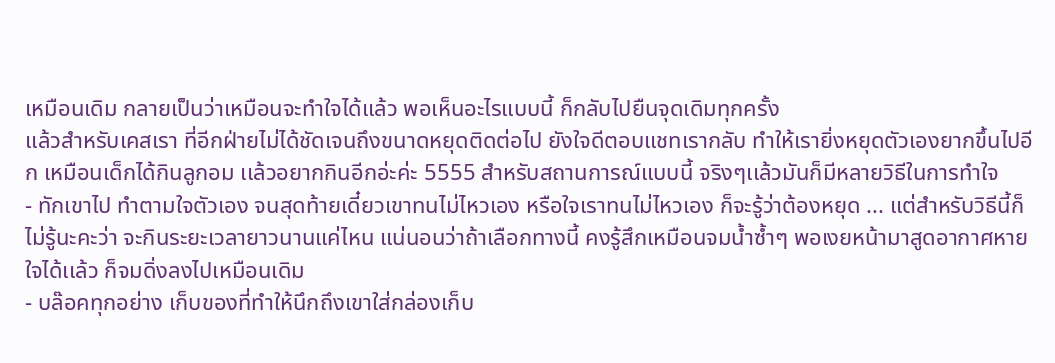เหมือนเดิม กลายเป็นว่าเหมือนจะทำใจได้เเล้ว พอเห็นอะไรแบบนี้ ก็กลับไปยืนจุดเดิมทุกครั้ง
เเล้วสำหรับเคสเรา ที่อีกฝ่ายไม่ได้ชัดเจนถึงขนาดหยุดติดต่อไป ยังใจดีตอบแชทเรากลับ ทำให้เรายิ่งหยุดตัวเองยากขึ้นไปอีก เหมือนเด็กได้กินลูกอม เเล้วอยากกินอีกอ่ะค่ะ 5555 สำหรับสถานการณ์แบบนี้ จริงๆเเล้วมันก็มีหลายวิธีในการทำใจ
- ทักเขาไป ทำตามใจตัวเอง จนสุดท้ายเดี๋ยวเขาทนไม่ไหวเอง หรือใจเราทนไม่ไหวเอง ก็จะรู้ว่าต้องหยุด ... แต่สำหรับวิธีนี้ก็ไม่รู้นะคะว่า จะกินระยะเวลายาวนานแค่ไหน แน่นอนว่าถ้าเลือกทางนี้ คงรู้สึกเหมือนจมน้ำซ้ำๆ พอเงยหน้ามาสูดอากาศหายใจได้เเล้ว ก็จมดิ่งลงไปเหมือนเดิม
- บล๊อคทุกอย่าง เก็บของที่ทำให้นึกถึงเขาใส่กล่องเก็บ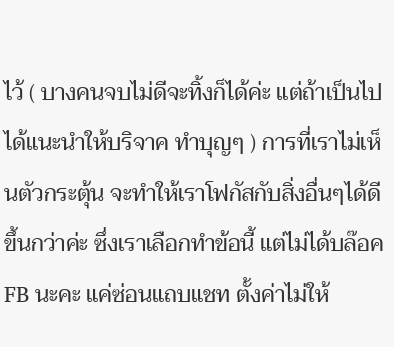ไว้ ( บางคนจบไม่ดีจะทิ้งก็ได้ค่ะ แต่ถ้าเป็นไปได้แนะนำให้บริจาค ทำบุญๆ ) การที่เราไม่เห็นตัวกระตุ้น จะทำให้เราโฟกัสกับสิ่งอื่นๆได้ดีขึ้นกว่าค่ะ ซึ่งเราเลือกทำข้อนี้ แต่ไม่ได้บล๊อค FB นะคะ แค่ซ่อนแถบแชท ตั้งค่าไม่ให้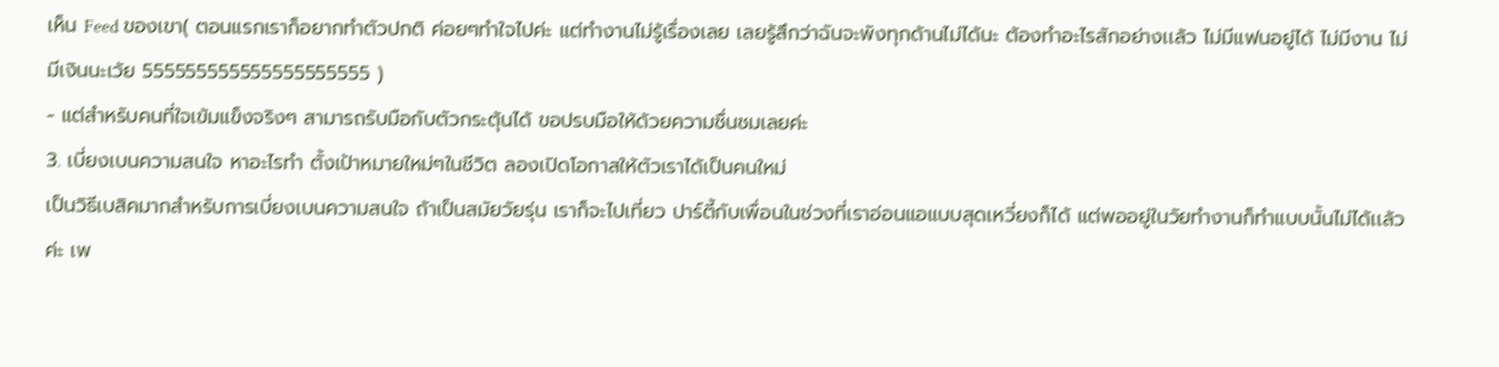เห็น Feed ของเขา( ตอนแรกเราก็อยากทำตัวปกติ ค่อยๆทำใจไปค่ะ แต่ทำงานไม่รู้เรื่องเลย เลยรู้สึกว่าฉันจะพังทุกด้านไม่ได้นะ ต้องทำอะไรสักอย่างเเล้ว ไม่มีแฟนอยู่ได้ ไม่มีงาน ไม่มีเงินนะเว้ย 555555555555555555555 )
- แต่สำหรับคนที่ใจเข้มแข็งจริงๆ สามารถรับมือกับตัวกระตุ้นได้ ขอปรบมือให้ด้วยความชื่นชมเลยค่ะ
3. เบี่ยงเบนความสนใจ หาอะไรทำ ตั้งเป้าหมายใหม่ๆในชีวิต ลองเปิดโอกาสให้ตัวเราได้เป็นคนใหม่
เป็นวิธีเบสิคมากสำหรับการเบี่ยงเบนความสนใจ ถ้าเป็นสมัยวัยรุ่น เราก็จะไปเที่ยว ปาร์ตี้กับเพื่อนในช่วงที่เราอ่อนแอแบบสุดเหวี่ยงก็ได้ แต่พออยู่ในวัยทำงานก็ทำแบบนั้นไม่ได้เเล้วค่ะ เพ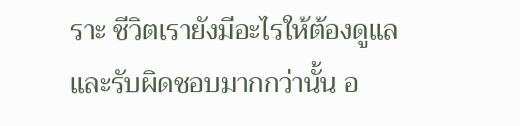ราะ ชีวิตเรายังมีอะไรให้ต้องดูแล และรับผิดชอบมากกว่านั้น อ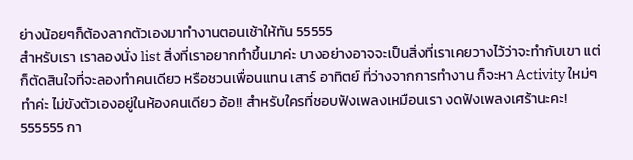ย่างน้อยๆก็ต้องลากตัวเองมาทำงานตอนเช้าให้ทัน 55555
สำหรับเรา เราลองนั่ง list สิ่งที่เราอยากทำขึ้นมาค่ะ บางอย่างอาจจะเป็นสิ่งที่เราเคยวางไว้ว่าจะทำกับเขา แต่ก็ตัดสินใจที่จะลองทำคนเดียว หรือชวนเพื่อนแทน เสาร์ อาทิตย์ ที่ว่างจากการทำงาน ก็จะหา Activity ใหม่ๆทำค่ะ ไม่ขังตัวเองอยู่ในห้องคนเดียว อ้อ!! สำหรับใครที่ชอบฟังเพลงเหมือนเรา งดฟังเพลงเศร้านะคะ! 555555 กา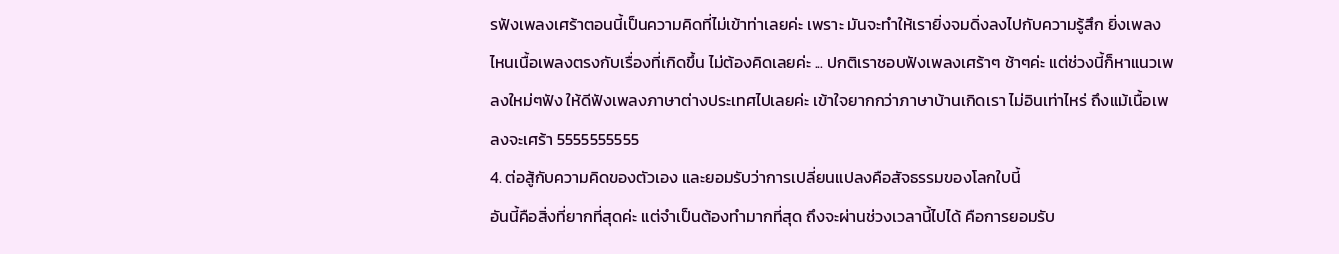รฟังเพลงเศร้าตอนนี้เป็นความคิดที่ไม่เข้าท่าเลยค่ะ เพราะ มันจะทำให้เรายิ่งจมดิ่งลงไปกับความรู้สึก ยิ่งเพลงไหนเนื้อเพลงตรงกับเรื่องที่เกิดขึ้น ไม่ต้องคิดเลยค่ะ ... ปกติเราชอบฟังเพลงเศร้าๆ ช้าๆค่ะ แต่ช่วงนี้ก็หาแนวเพลงใหม่ๆฟัง ให้ดีฟังเพลงภาษาต่างประเทศไปเลยค่ะ เข้าใจยากกว่าภาษาบ้านเกิดเรา ไม่อินเท่าไหร่ ถึงแม้เนื้อเพลงจะเศร้า 5555555555
4. ต่อสู้กับความคิดของตัวเอง และยอมรับว่าการเปลี่ยนแปลงคือสัจธรรมของโลกใบนี้
อันนี้คือสิ่งที่ยากที่สุดค่ะ แต่จำเป็นต้องทำมากที่สุด ถึงจะผ่านช่วงเวลานี้ไปได้ คือการยอมรับ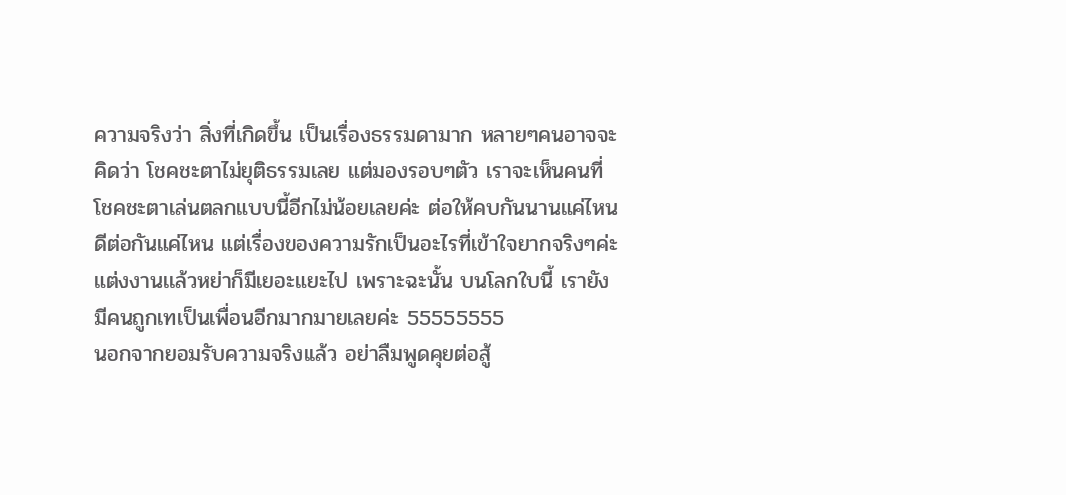ความจริงว่า สิ่งที่เกิดขึ้น เป็นเรื่องธรรมดามาก หลายๆคนอาจจะคิดว่า โชคชะตาไม่ยุติธรรมเลย แต่มองรอบๆตัว เราจะเห็นคนที่โชคชะตาเล่นตลกแบบนี้อีกไม่น้อยเลยค่ะ ต่อให้คบกันนานแค่ไหน ดีต่อกันแค่ไหน แต่เรื่องของความรักเป็นอะไรที่เข้าใจยากจริงๆค่ะ แต่งงานเเล้วหย่าก็มีเยอะแยะไป เพราะฉะนั้น บนโลกใบนี้ เรายังมีคนถูกเทเป็นเพื่อนอีกมากมายเลยค่ะ 55555555
นอกจากยอมรับความจริงเเล้ว อย่าลืมพูดคุยต่อสู้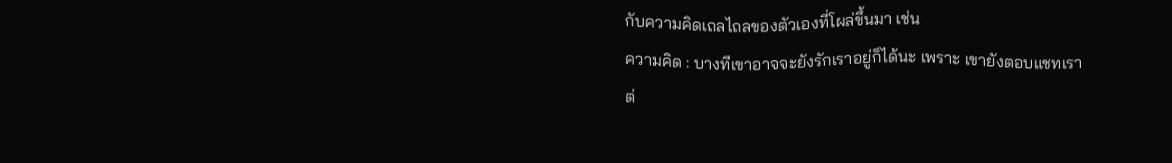กับความคิดเถลไถลของตัวเองที่โผล่ขึ้นมา เช่น
ความคิด : บางทีเขาอาจจะยังรักเราอยู่ก็ได้นะ เพราะ เขายังตอบแชทเรา
ต่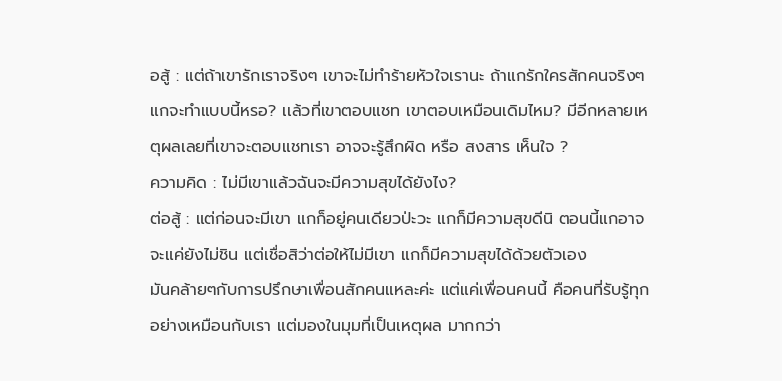อสู้ : แต่ถ้าเขารักเราจริงๆ เขาจะไม่ทำร้ายหัวใจเรานะ ถ้าแกรักใครสักคนจริงๆ แกจะทำแบบนี้หรอ? เเล้วที่เขาตอบแชท เขาตอบเหมือนเดิมไหม? มีอีกหลายเหตุผลเลยที่เขาจะตอบแชทเรา อาจจะรู้สึกผิด หรือ สงสาร เห็นใจ ?
ความคิด : ไม่มีเขาเเล้วฉันจะมีความสุขได้ยังไง?
ต่อสู้ : แต่ก่อนจะมีเขา แกก็อยู่คนเดียวป่ะวะ แกก็มีความสุขดีนิ ตอนนี้แกอาจจะแค่ยังไม่ชิน แต่เชื่อสิว่าต่อให้ไม่มีเขา แกก็มีความสุขได้ด้วยตัวเอง
มันคล้ายๆกับการปรึกษาเพื่อนสักคนแหละค่ะ แต่แค่เพื่อนคนนี้ คือคนที่รับรู้ทุกอย่างเหมือนกับเรา แต่มองในมุมที่เป็นเหตุผล มากกว่า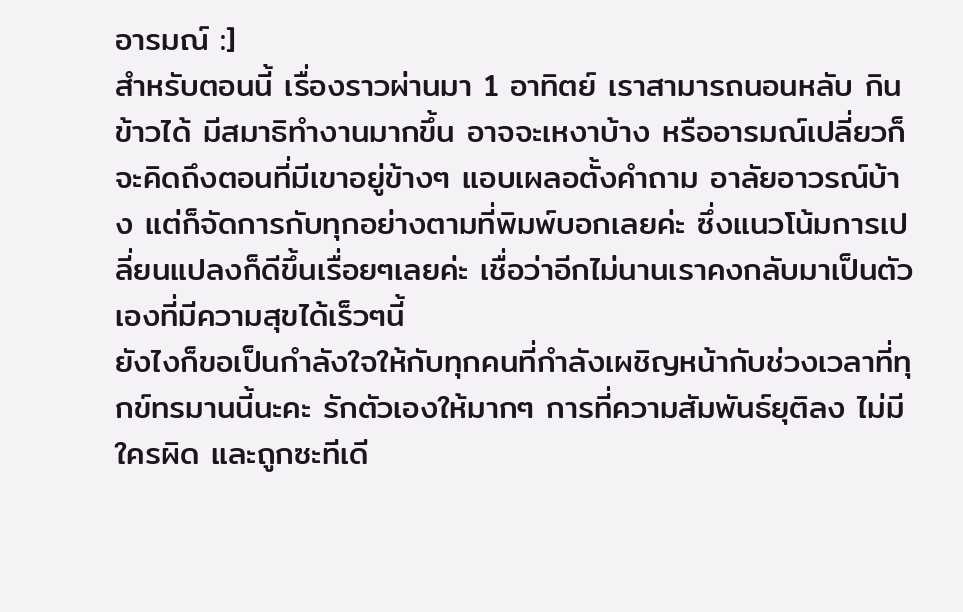อารมณ์ :]
สำหรับตอนนี้ เรื่องราวผ่านมา 1 อาทิตย์ เราสามารถนอนหลับ กินข้าวได้ มีสมาธิทำงานมากขึ้น อาจจะเหงาบ้าง หรืออารมณ์เปลี่ยวก็จะคิดถึงตอนที่มีเขาอยู่ข้างๆ แอบเผลอตั้งคำถาม อาลัยอาวรณ์บ้าง แต่ก็จัดการกับทุกอย่างตามที่พิมพ์บอกเลยค่ะ ซึ่งแนวโน้มการเปลี่ยนแปลงก็ดีขึ้นเรื่อยๆเลยค่ะ เชื่อว่าอีกไม่นานเราคงกลับมาเป็นตัวเองที่มีความสุขได้เร็วๆนี้
ยังไงก็ขอเป็นกำลังใจให้กับทุกคนที่กำลังเผชิญหน้ากับช่วงเวลาที่ทุกข์ทรมานนี้นะคะ รักตัวเองให้มากๆ การที่ความสัมพันธ์ยุติลง ไม่มีใครผิด และถูกซะทีเดี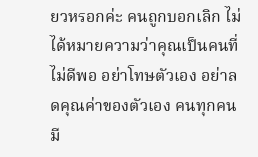ยวหรอกค่ะ คนถูกบอกเลิก ไม่ได้หมายความว่าคุณเป็นคนที่ไม่ดีพอ อย่าโทษตัวเอง อย่าลดคุณค่าของตัวเอง คนทุกคนมี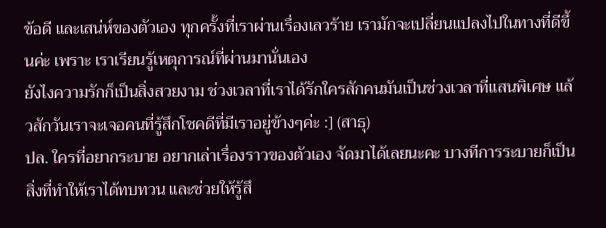ข้อดี และเสน่ห์ของตัวเอง ทุกครั้งที่เราผ่านเรื่องเลวร้าย เรามักจะเปลี่ยนแปลงไปในทางที่ดีขึ้นค่ะ เพราะ เราเรียนรู้เหตุการณ์ที่ผ่านมานั่นเอง
ยังไงความรักก็เป็นสิ่งสวยงาม ช่วงเวลาที่เราได้รักใครสักคนมันเป็นช่วงเวลาที่แสนพิเศษ แล้วสักวันเราจะเจอคนที่รู้สึกโชคดีที่มีเราอยู่ข้างๆค่ะ :] (สาธุ)
ปล. ใครที่อยากระบาย อยากเล่าเรื่องราวของตัวเอง จัดมาได้เลยนะคะ บางทีการระบายก็เป็นสิ่งที่ทำให้เราได้ทบทวน และช่วยให้รู้สึ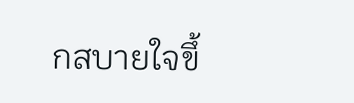กสบายใจขึ้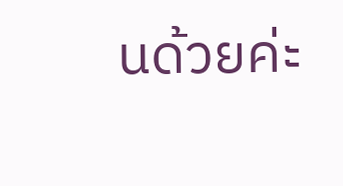นด้วยค่ะ